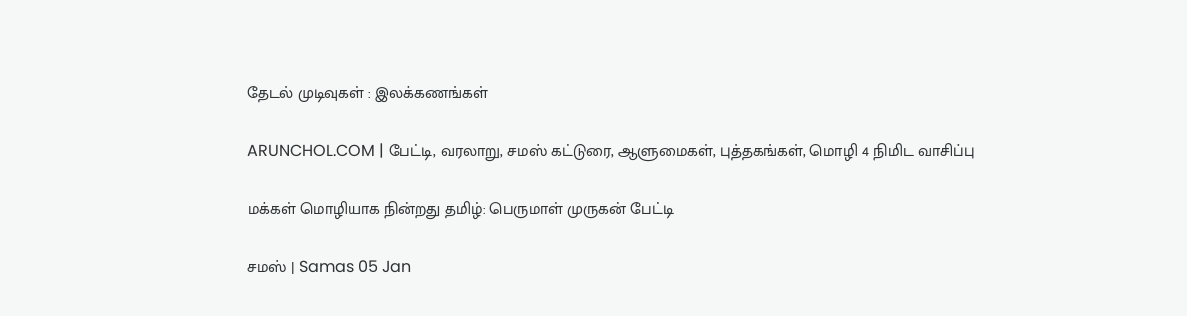தேடல் முடிவுகள் : இலக்கணங்கள்

ARUNCHOL.COM | பேட்டி, வரலாறு, சமஸ் கட்டுரை, ஆளுமைகள், புத்தகங்கள், மொழி 4 நிமிட வாசிப்பு

மக்கள் மொழியாக நின்றது தமிழ்: பெருமாள் முருகன் பேட்டி

சமஸ் | Samas 05 Jan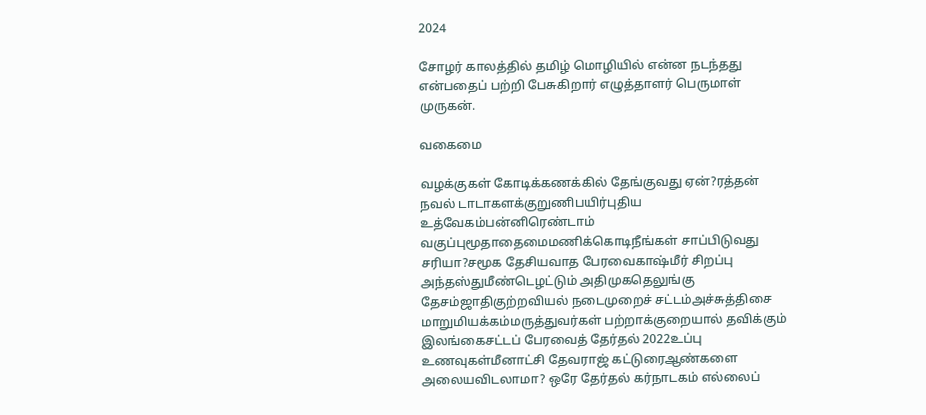2024

சோழர் காலத்தில் தமிழ் மொழியில் என்ன நடந்தது என்பதைப் பற்றி பேசுகிறார் எழுத்தாளர் பெருமாள் முருகன்.

வகைமை

வழக்குகள் கோடிக்கணக்கில் தேங்குவது ஏன்?ரத்தன் நவல் டாடாகளக்குறுணிபயிர்புதிய உத்வேகம்பன்னிரெண்டாம் வகுப்புமூதாதைமைமணிக்கொடிநீங்கள் சாப்பிடுவது சரியா?சமூக தேசியவாத பேரவைகாஷ்மீர் சிறப்பு அந்தஸ்துமீண்டெழட்டும் அதிமுகதெலுங்கு தேசம்ஜாதிகுற்றவியல் நடைமுறைச் சட்டம்அச்சுத்திசை மாறுமியக்கம்மருத்துவர்கள் பற்றாக்குறையால் தவிக்கும் இலங்கைசட்டப் பேரவைத் தேர்தல் 2022உப்பு உணவுகள்மீனாட்சி தேவராஜ் கட்டுரைஆண்களை அலையவிடலாமா? ஒரே தேர்தல் கர்நாடகம் எல்லைப்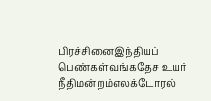பிரச்சினைஇந்தியப் பெண்கள்வங்கதேச உயர் நீதிமன்றம்எலக்டோரல்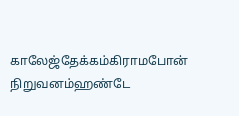காலேஜ்தேக்கம்கிராமபோன் நிறுவனம்ஹண்டே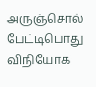அருஞ்சொல் பேட்டிபொது விநியோக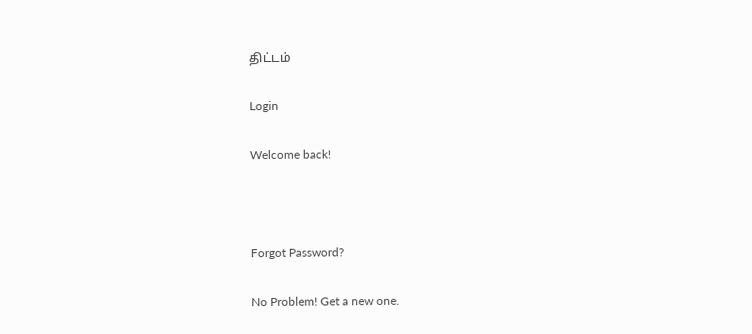திட்டம்

Login

Welcome back!



Forgot Password?

No Problem! Get a new one.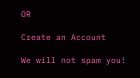OR

Create an Account

We will not spam you!